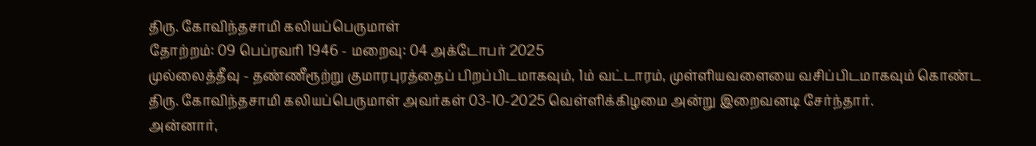திரு. கோவிந்தசாமி கலியப்பெருமாள்
தோற்றம்: 09 பெப்ரவரி 1946 - மறைவு: 04 அக்டோபர் 2025
முல்லைத்தீவு - தண்ணீரூற்று குமாரபுரத்தைப் பிறப்பிடமாகவும், 1ம் வட்டாரம், முள்ளியவளையை வசிப்பிடமாகவும் கொண்ட திரு. கோவிந்தசாமி கலியப்பெருமாள் அவர்கள் 03-10-2025 வெள்ளிக்கிழமை அன்று இறைவனடி சேர்ந்தார்.
அன்னார்,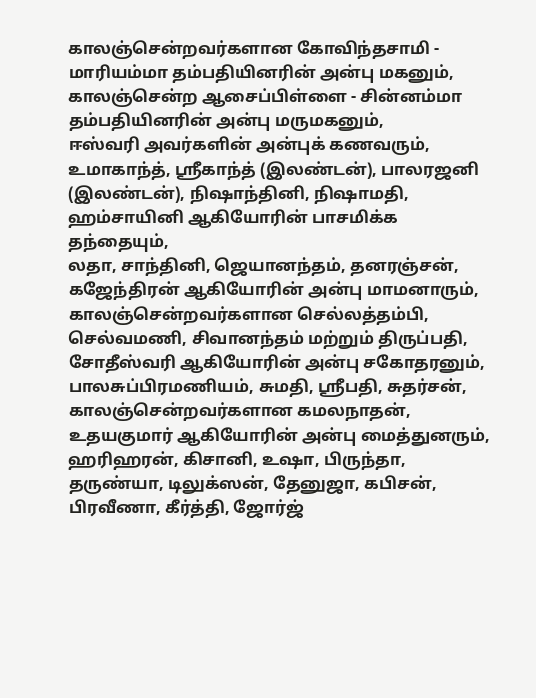காலஞ்சென்றவர்களான கோவிந்தசாமி - மாரியம்மா தம்பதியினரின் அன்பு மகனும், காலஞ்சென்ற ஆசைப்பிள்ளை - சின்னம்மா தம்பதியினரின் அன்பு மருமகனும்,
ஈஸ்வரி அவர்களின் அன்புக் கணவரும்,
உமாகாந்த், ஸ்ரீகாந்த் (இலண்டன்), பாலரஜனி (இலண்டன்), நிஷாந்தினி, நிஷாமதி, ஹம்சாயினி ஆகியோரின் பாசமிக்க தந்தையும்,
லதா, சாந்தினி, ஜெயானந்தம், தனரஞ்சன், கஜேந்திரன் ஆகியோரின் அன்பு மாமனாரும்,
காலஞ்சென்றவர்களான செல்லத்தம்பி, செல்வமணி, சிவானந்தம் மற்றும் திருப்பதி, சோதீஸ்வரி ஆகியோரின் அன்பு சகோதரனும்,
பாலசுப்பிரமணியம், சுமதி, ஸ்ரீபதி, சுதர்சன், காலஞ்சென்றவர்களான கமலநாதன், உதயகுமார் ஆகியோரின் அன்பு மைத்துனரும்,
ஹரிஹரன், கிசானி, உஷா, பிருந்தா, தருண்யா, டிலுக்ஸன், தேனுஜா, கபிசன், பிரவீணா, கீர்த்தி, ஜோர்ஜ்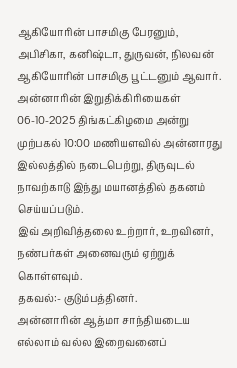ஆகியோரின் பாசமிகு பேரனும்,
அபிசிகா, கனிஷ்டா, துருவன், நிலவன் ஆகியோரின் பாசமிகு பூட்டனும் ஆவார்.
அன்னாரின் இறுதிக்கிரியைகள் 06-10-2025 திங்கட்கிழமை அன்று முற்பகல் 10:00 மணியளவில் அன்னாரது இல்லத்தில் நடைபெற்று, திருவுடல் நாவற்காடு இந்து மயானத்தில் தகனம் செய்யப்படும்.
இவ் அறிவித்தலை உற்றார், உறவினர், நண்பர்கள் அனைவரும் ஏற்றுக் கொள்ளவும்.
தகவல்:- குடும்பத்தினர்.
அன்னாரின் ஆத்மா சாந்தியடைய எல்லாம் வல்ல இறைவனைப்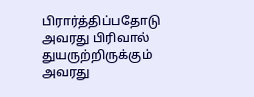பிரார்த்திப்பதோடு அவரது பிரிவால் துயருற்றிருக்கும் அவரது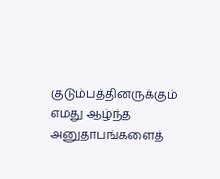குடும்பத்தினருக்கும் எமது ஆழ்ந்த அனுதாபங்களைத்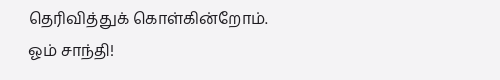தெரிவித்துக் கொள்கின்றோம்.
ஓம் சாந்தி!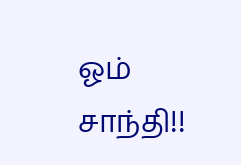ஓம் சாந்தி!!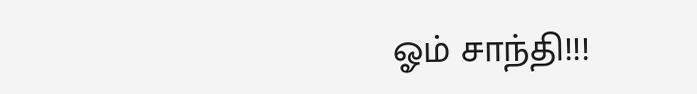ஓம் சாந்தி!!!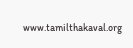www.tamilthakaval.org